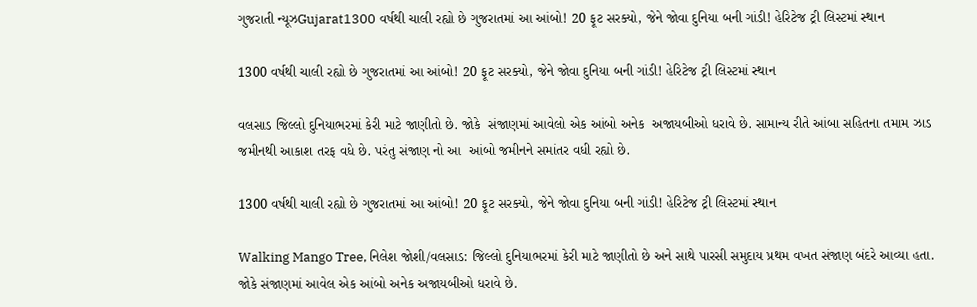ગુજરાતી ન્યૂઝGujarat1300 વર્ષથી ચાલી રહ્યો છે ગુજરાતમાં આ આંબો! 20 ફૂટ સરક્યો, જેને જોવા દુનિયા બની ગાંડી! હેરિટેજ ટ્રી લિસ્ટમાં સ્થાન

1300 વર્ષથી ચાલી રહ્યો છે ગુજરાતમાં આ આંબો! 20 ફૂટ સરક્યો, જેને જોવા દુનિયા બની ગાંડી! હેરિટેજ ટ્રી લિસ્ટમાં સ્થાન

વલસાડ જિલ્લો દુનિયાભરમાં કેરી માટે જાણીતો છે. જોકે  સંજાણમાં આવેલો એક આંબો અનેક  અજાયબીઓ ધરાવે છે. સામાન્ય રીતે આંબા સહિતના તમામ ઝાડ જમીનથી આકાશ તરફ વધે છે. પરંતુ સંજાણ નો આ  આંબો જમીનને સમાંતર વધી રહ્યો છે.

1300 વર્ષથી ચાલી રહ્યો છે ગુજરાતમાં આ આંબો! 20 ફૂટ સરક્યો, જેને જોવા દુનિયા બની ગાંડી! હેરિટેજ ટ્રી લિસ્ટમાં સ્થાન

Walking Mango Tree, નિલેશ જોશી/વલસાડ: જિલ્લો દુનિયાભરમાં કેરી માટે જાણીતો છે અને સાથે પારસી સમુદાય પ્રથમ વખત સંજાણ બંદરે આવ્યા હતા. જોકે સંજાણમાં આવેલ એક આંબો અનેક અજાયબીઓ ધરાવે છે.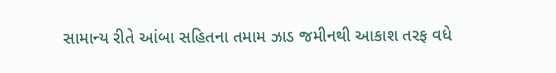સામાન્ય રીતે આંબા સહિતના તમામ ઝાડ જમીનથી આકાશ તરફ વધે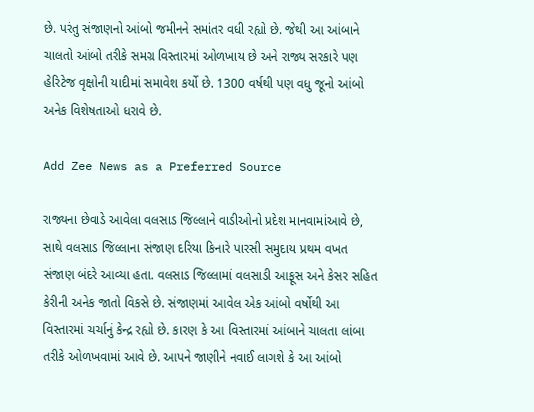છે. પરંતુ સંજાણનો આંબો જમીનને સમાંતર વધી રહ્યો છે. જેથી આ આંબાને ચાલતો આંબો તરીકે સમગ્ર વિસ્તારમાં ઓળખાય છે અને રાજ્ય સરકારે પણ હેરિટેજ વૃક્ષોની યાદીમાં સમાવેશ કર્યો છે. 1300 વર્ષથી પણ વધુ જૂનો આંબો અનેક વિશેષતાઓ ધરાવે છે.

Add Zee News as a Preferred Source

રાજ્યના છેવાડે આવેલા વલસાડ જિલ્લાને વાડીઓનો પ્રદેશ માનવામાંઆવે છે, સાથે વલસાડ જિલ્લાના સંજાણ દરિયા કિનારે પારસી સમુદાય પ્રથમ વખત સંજાણ બંદરે આવ્યા હતા. વલસાડ જિલ્લામાં વલસાડી આફૂસ અને કેસર સહિત કેરીની અનેક જાતો વિકસે છે. સંજાણમાં આવેલ એક આંબો વર્ષોથી આ વિસ્તારમાં ચર્ચાનું કેન્દ્ર રહ્યો છે. કારણ કે આ વિસ્તારમાં આંબાને ચાલતા લાંબા તરીકે ઓળખવામાં આવે છે. આપને જાણીને નવાઈ લાગશે કે આ આંબો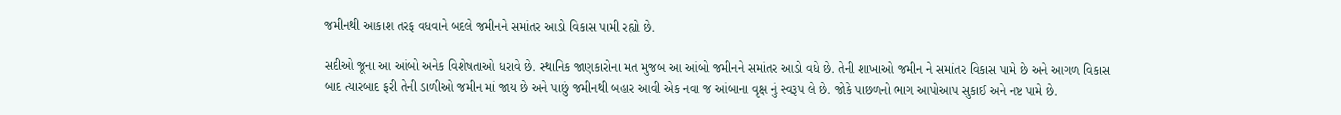જમીનથી આકાશ તરફ વધવાને બદલે જમીનને સમાંતર આડો વિકાસ પામી રહ્યો છે.

સદીઓ જૂના આ આંબો અનેક વિશેષતાઓ ધરાવે છે. સ્થાનિક જાણકારોના મત મુજબ આ આંબો જમીનને સમાંતર આડો વધે છે. તેની શાખાઓ જમીન ને સમાંતર વિકાસ પામે છે અને આગળ વિકાસ બાદ ત્યારબાદ ફરી તેની ડાળીઓ જમીન માં જાય છે અને પાછું જમીનથી બહાર આવી એક નવા જ આંબાના વૃક્ષ નું સ્વરૂપ લે છે. જોકે પાછળનો ભાગ આપોઆપ સુકાઈ અને નષ્ટ પામે છે.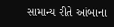સામાન્ય રીતે આંબાના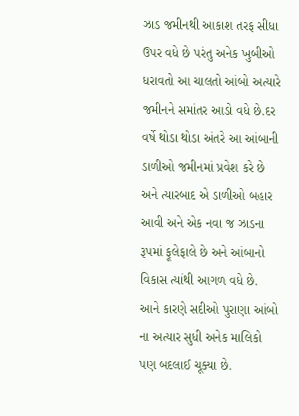ઝાડ જમીનથી આકાશ તરફ સીધા ઉપર વધે છે પરંતુ અનેક ખુબીઓ ધરાવતો આ ચાલતો આંબો અત્યારે જમીનને સમાંતર આડો વધે છે.દર વર્ષે થોડા થોડા અંતરે આ આંબાની ડાળીઓ જમીનમાં પ્રવેશ કરે છે અને ત્યારબાદ એ ડાળીઓ બહાર આવી અને એક નવા જ ઝાડના રૂપમાં ફૂલેફાલે છે અને આંબાનો વિકાસ ત્યાંથી આગળ વધે છે. આને કારણે સદીઓ પુરાણા આંબો ના અત્યાર સુધી અનેક માલિકો પણ બદલાઈ ચૂક્યા છે.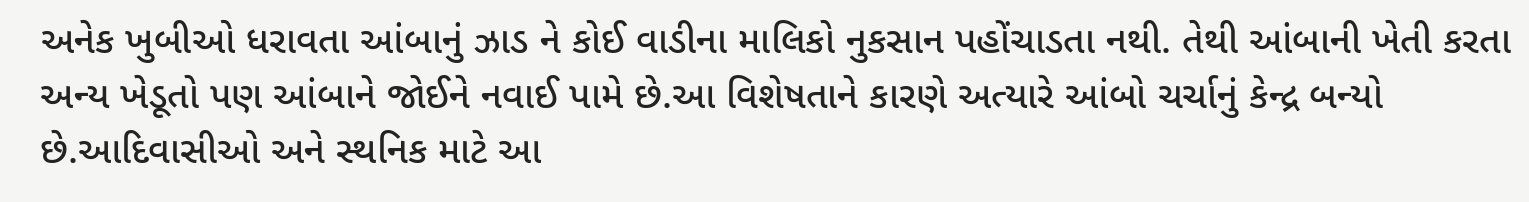અનેક ખુબીઓ ધરાવતા આંબાનું ઝાડ ને કોઈ વાડીના માલિકો નુકસાન પહોંચાડતા નથી. તેથી આંબાની ખેતી કરતા અન્ય ખેડૂતો પણ આંબાને જોઈને નવાઈ પામે છે.આ વિશેષતાને કારણે અત્યારે આંબો ચર્ચાનું કેન્દ્ર બન્યો છે.આદિવાસીઓ અને સ્થનિક માટે આ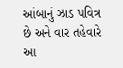આંબાનું ઝાડ પવિત્ર છે અને વાર તહેવારે આ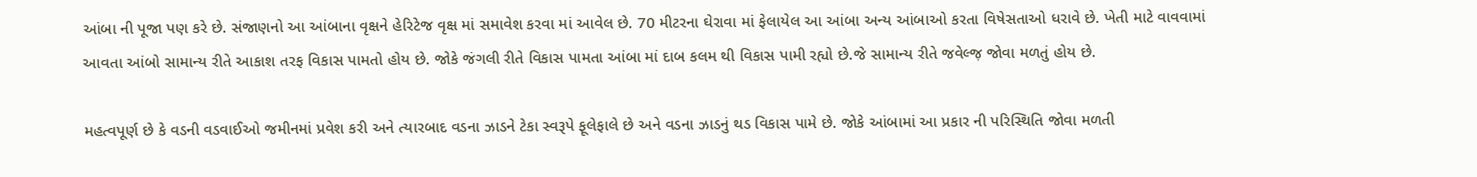આંબા ની પૂજા પણ કરે છે. સંજાણનો આ આંબાના વૃક્ષને હેરિટેજ વૃક્ષ માં સમાવેશ કરવા માં આવેલ છે. 70 મીટરના ઘેરાવા માં ફેલાયેલ આ આંબા અન્ય આંબાઓ કરતા વિષેસતાઓ ધરાવે છે. ખેતી માટે વાવવામાં આવતા આંબો સામાન્ય રીતે આકાશ તરફ વિકાસ પામતો હોય છે. જોકે જંગલી રીતે વિકાસ પામતા આંબા માં દાબ કલમ થી વિકાસ પામી રહ્યો છે.જે સામાન્ય રીતે જવેલ્જ઼ જોવા મળતું હોય છે.

મહત્વપૂર્ણ છે કે વડની વડવાઈઓ જમીનમાં પ્રવેશ કરી અને ત્યારબાદ વડના ઝાડને ટેકા સ્વરૂપે ફૂલેફાલે છે અને વડના ઝાડનું થડ વિકાસ પામે છે. જોકે આંબામાં આ પ્રકાર ની પરિસ્થિતિ જોવા મળતી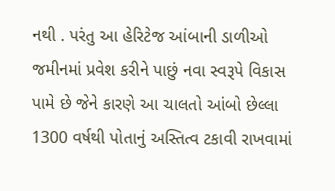નથી . પરંતુ આ હેરિટેજ આંબાની ડાળીઓ જમીનમાં પ્રવેશ કરીને પાછું નવા સ્વરૂપે વિકાસ પામે છે જેને કારણે આ ચાલતો આંબો છેલ્લા 1300 વર્ષથી પોતાનું અસ્તિત્વ ટકાવી રાખવામાં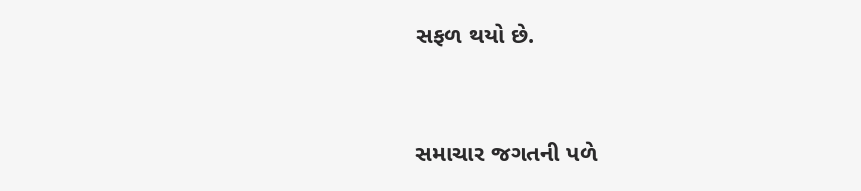સફળ થયો છે.


સમાચાર જગતની પળે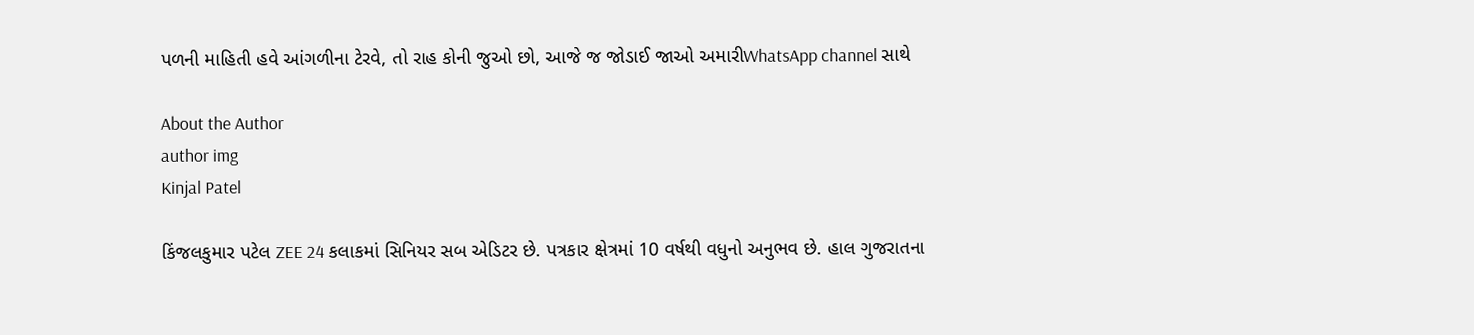પળની માહિતી હવે આંગળીના ટેરવે, તો રાહ કોની જુઓ છો, આજે જ જોડાઈ જાઓ અમારીWhatsApp channel સાથે

About the Author
author img
Kinjal Patel

કિંજલકુમાર પટેલ ZEE 24 કલાકમાં સિનિયર સબ એડિટર છે. પત્રકાર ક્ષેત્રમાં 10 વર્ષથી વધુનો અનુભવ છે. હાલ ગુજરાતના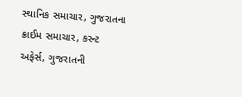સ્થાનિક સમાચાર, ગુજરાતના ક્રાઈમ સમાચાર, કરન્ટ અફેર્સ, ગુજરાતની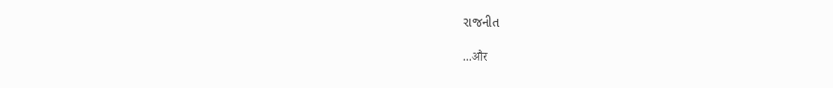રાજનીત

...और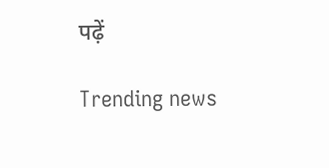पढ़ें

Trending news